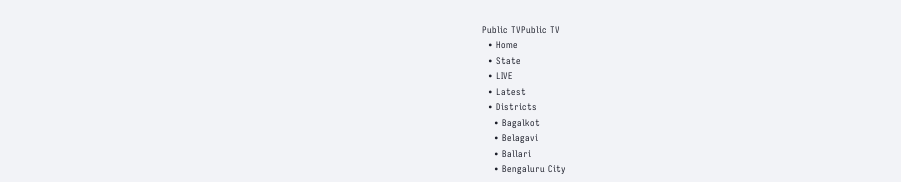Public TVPublic TV
  • Home
  • State
  • LIVE
  • Latest
  • Districts
    • Bagalkot
    • Belagavi
    • Ballari
    • Bengaluru City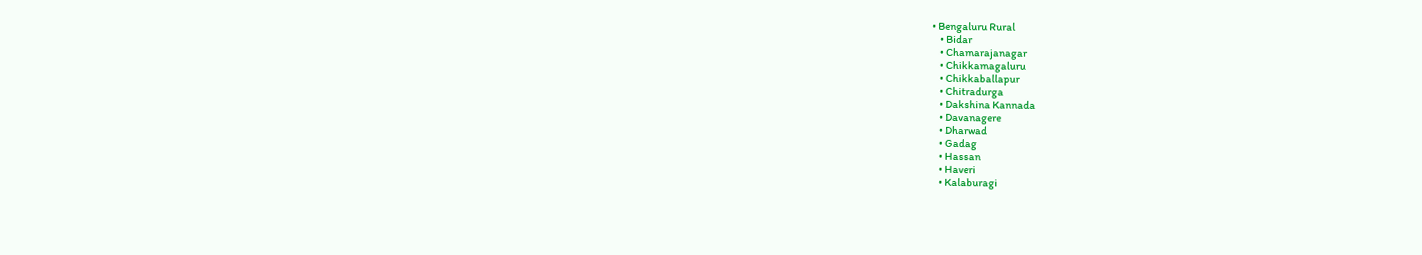• Bengaluru Rural
    • Bidar
    • Chamarajanagar
    • Chikkamagaluru
    • Chikkaballapur
    • Chitradurga
    • Dakshina Kannada
    • Davanagere
    • Dharwad
    • Gadag
    • Hassan
    • Haveri
    • Kalaburagi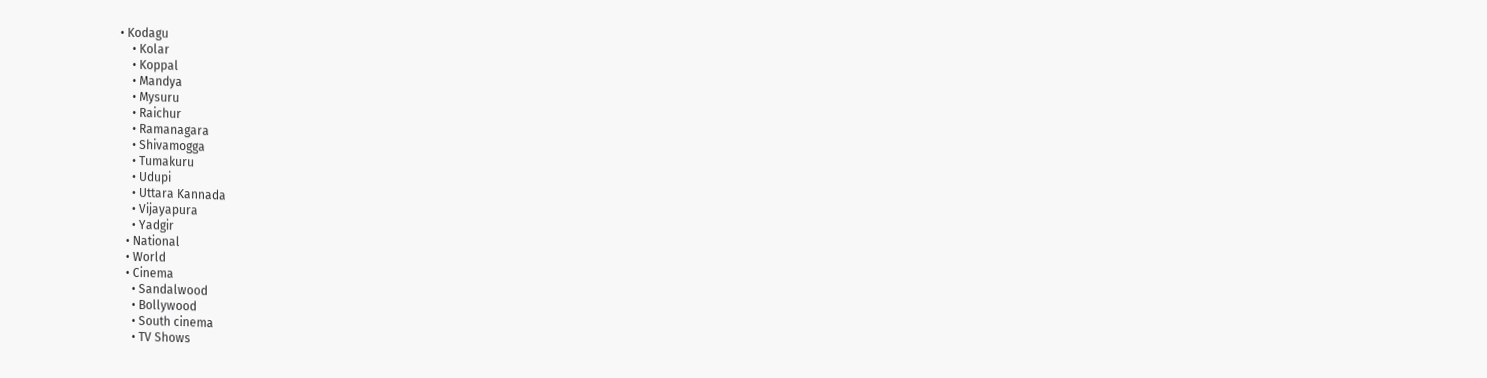• Kodagu
    • Kolar
    • Koppal
    • Mandya
    • Mysuru
    • Raichur
    • Ramanagara
    • Shivamogga
    • Tumakuru
    • Udupi
    • Uttara Kannada
    • Vijayapura
    • Yadgir
  • National
  • World
  • Cinema
    • Sandalwood
    • Bollywood
    • South cinema
    • TV Shows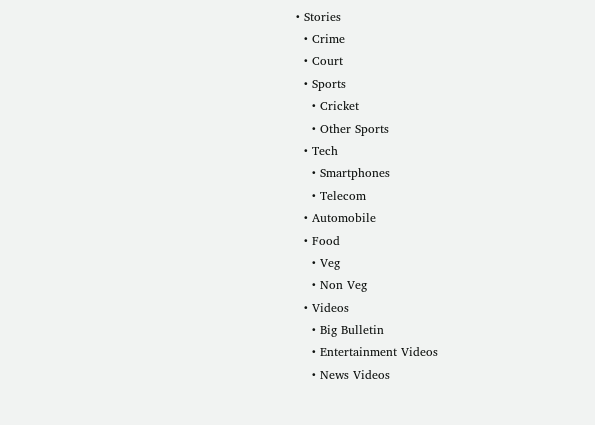• Stories
  • Crime
  • Court
  • Sports
    • Cricket
    • Other Sports
  • Tech
    • Smartphones
    • Telecom
  • Automobile
  • Food
    • Veg
    • Non Veg
  • Videos
    • Big Bulletin
    • Entertainment Videos
    • News Videos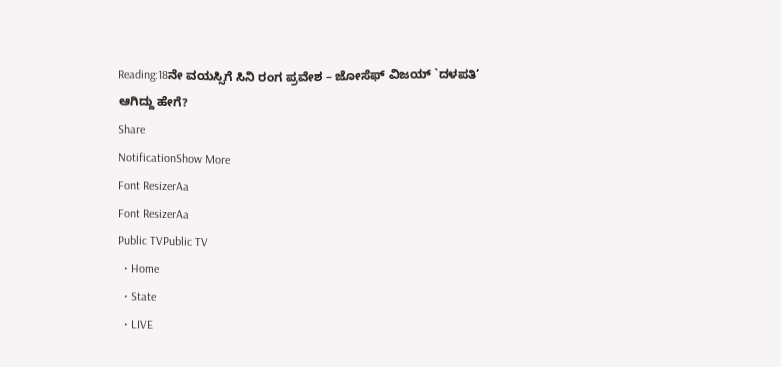Reading:18ನೇ ವಯಸ್ಸಿಗೆ ಸಿನಿ ರಂಗ ಪ್ರವೇಶ – ಜೋಸೆಫ್‌ ವಿಜಯ್‌ `ದಳಪತಿ’ ಆಗಿದ್ದು ಹೇಗೆ?
Share
NotificationShow More
Font ResizerAa
Font ResizerAa
Public TVPublic TV
  • Home
  • State
  • LIVE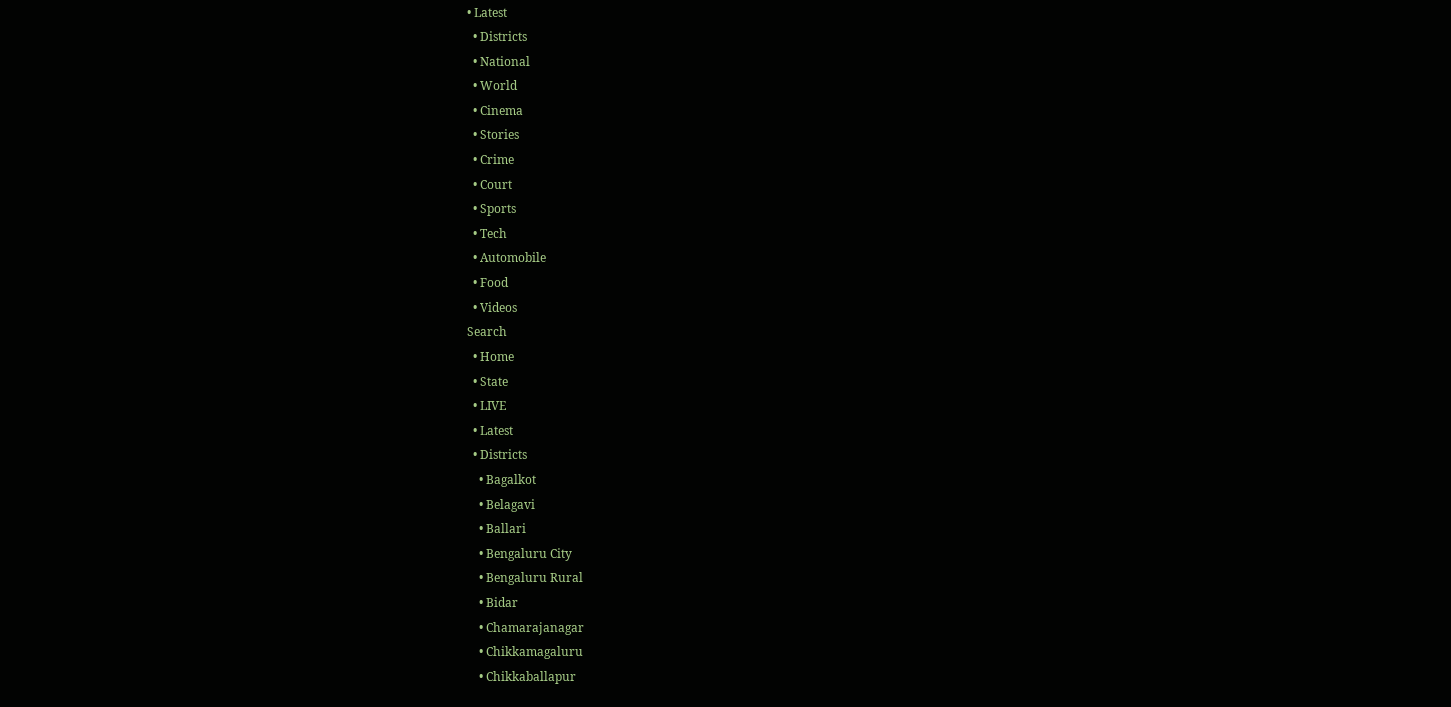• Latest
  • Districts
  • National
  • World
  • Cinema
  • Stories
  • Crime
  • Court
  • Sports
  • Tech
  • Automobile
  • Food
  • Videos
Search
  • Home
  • State
  • LIVE
  • Latest
  • Districts
    • Bagalkot
    • Belagavi
    • Ballari
    • Bengaluru City
    • Bengaluru Rural
    • Bidar
    • Chamarajanagar
    • Chikkamagaluru
    • Chikkaballapur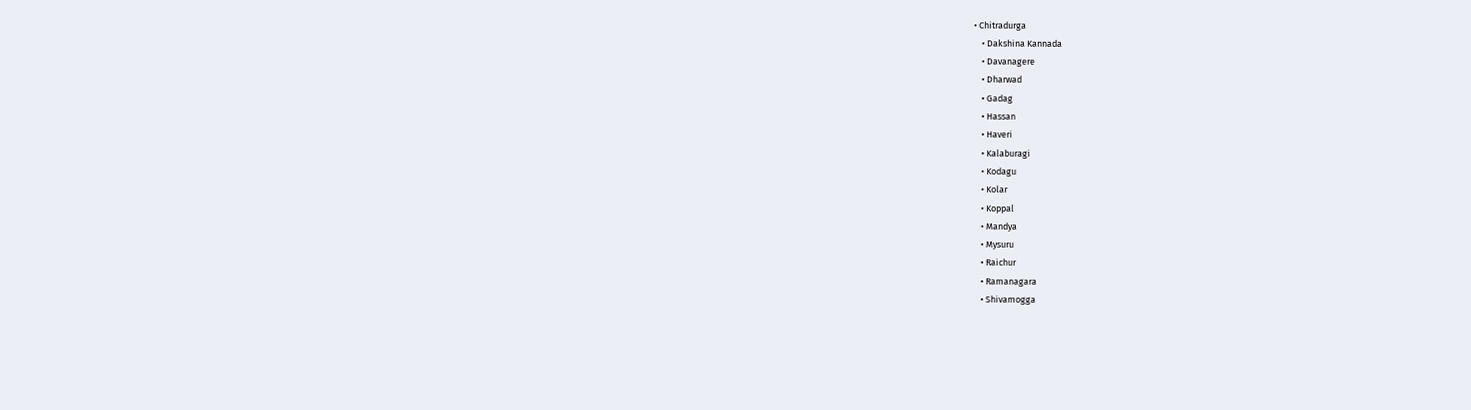• Chitradurga
    • Dakshina Kannada
    • Davanagere
    • Dharwad
    • Gadag
    • Hassan
    • Haveri
    • Kalaburagi
    • Kodagu
    • Kolar
    • Koppal
    • Mandya
    • Mysuru
    • Raichur
    • Ramanagara
    • Shivamogga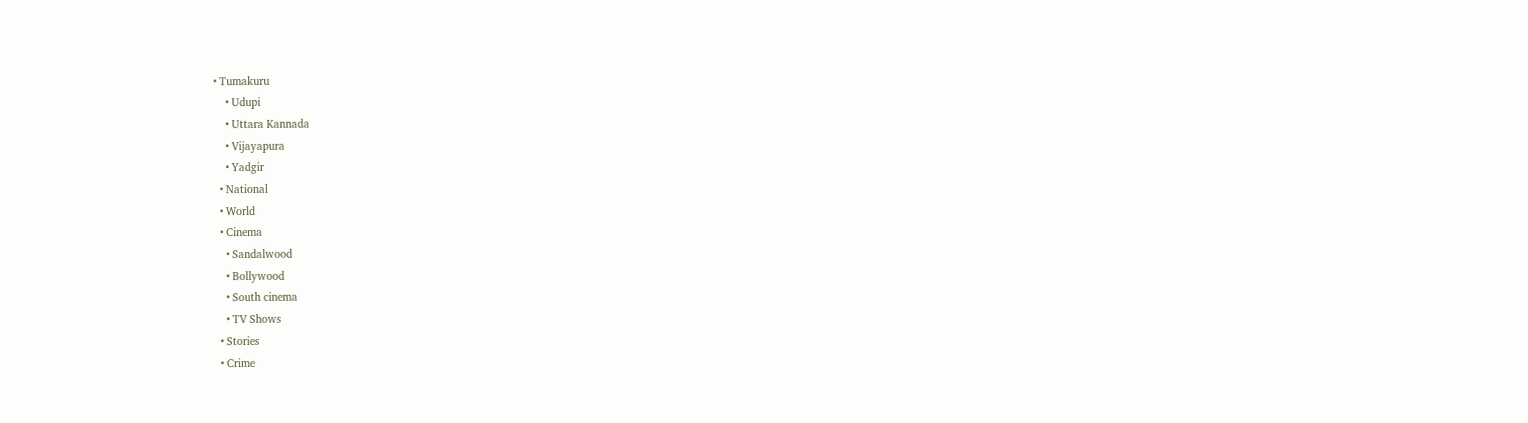• Tumakuru
    • Udupi
    • Uttara Kannada
    • Vijayapura
    • Yadgir
  • National
  • World
  • Cinema
    • Sandalwood
    • Bollywood
    • South cinema
    • TV Shows
  • Stories
  • Crime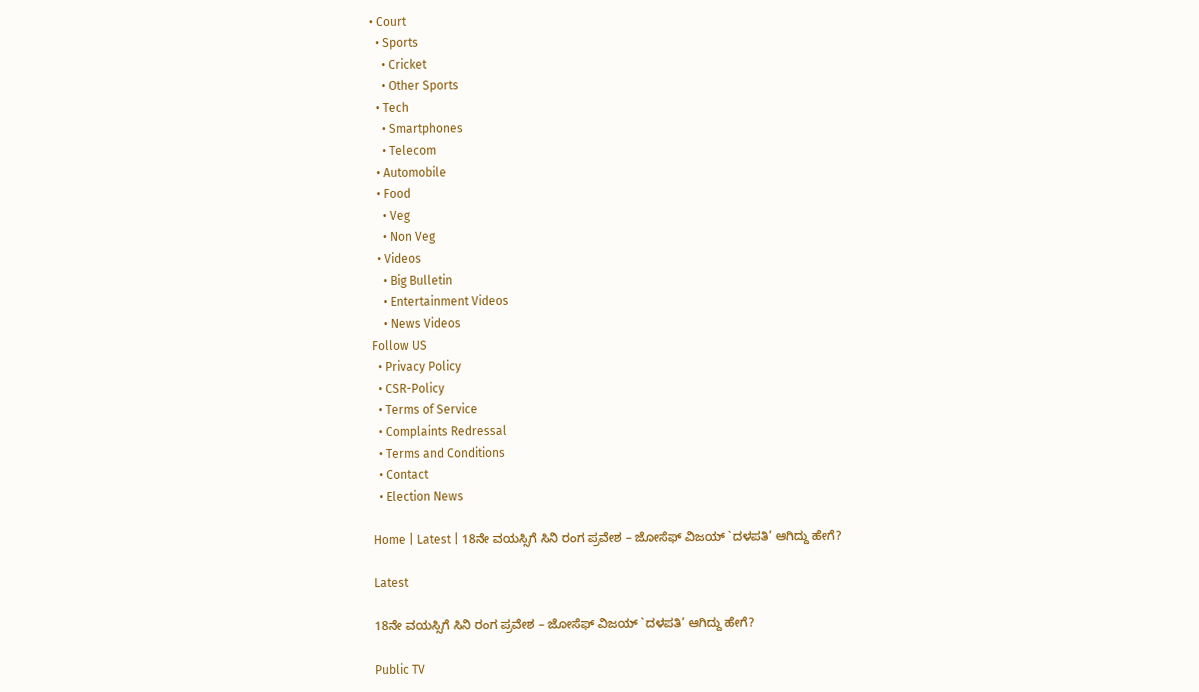• Court
  • Sports
    • Cricket
    • Other Sports
  • Tech
    • Smartphones
    • Telecom
  • Automobile
  • Food
    • Veg
    • Non Veg
  • Videos
    • Big Bulletin
    • Entertainment Videos
    • News Videos
Follow US
  • Privacy Policy
  • CSR-Policy
  • Terms of Service
  • Complaints Redressal
  • Terms and Conditions
  • Contact
  • Election News

Home | Latest | 18ನೇ ವಯಸ್ಸಿಗೆ ಸಿನಿ ರಂಗ ಪ್ರವೇಶ – ಜೋಸೆಫ್‌ ವಿಜಯ್‌ `ದಳಪತಿ’ ಆಗಿದ್ದು ಹೇಗೆ?

Latest

18ನೇ ವಯಸ್ಸಿಗೆ ಸಿನಿ ರಂಗ ಪ್ರವೇಶ – ಜೋಸೆಫ್‌ ವಿಜಯ್‌ `ದಳಪತಿ’ ಆಗಿದ್ದು ಹೇಗೆ?

Public TV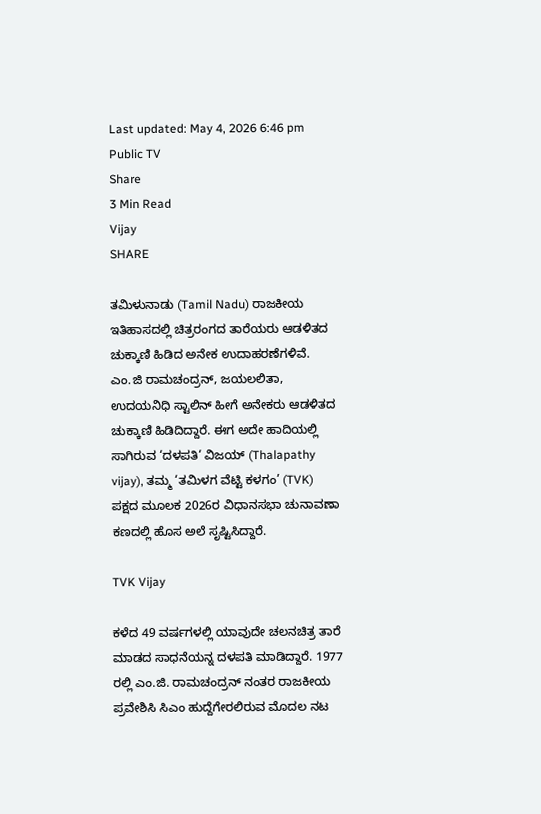Last updated: May 4, 2026 6:46 pm
Public TV
Share
3 Min Read
Vijay
SHARE

ತಮಿಳುನಾಡು (Tamil Nadu) ರಾಜಕೀಯ ಇತಿಹಾಸದಲ್ಲಿ ಚಿತ್ರರಂಗದ ತಾರೆಯರು ಆಡಳಿತದ ಚುಕ್ಕಾಣಿ ಹಿಡಿದ ಅನೇಕ ಉದಾಹರಣೆಗಳಿವೆ. ಎಂ.ಜಿ ರಾಮಚಂದ್ರನ್‌, ಜಯಲಲಿತಾ, ಉದಯನಿಧಿ ಸ್ಟಾಲಿನ್‌ ಹೀಗೆ ಅನೇಕರು ಆಡಳಿತದ ಚುಕ್ಕಾಣಿ ಹಿಡಿದಿದ್ದಾರೆ. ಈಗ ಅದೇ ಹಾದಿಯಲ್ಲಿ ಸಾಗಿರುವ ‘ದಳಪತಿ‘ ವಿಜಯ್ (Thalapathy vijay), ತಮ್ಮ ‘ತಮಿಳಗ ವೆಟ್ಟಿ ಕಳಗಂ’ (TVK) ಪಕ್ಷದ ಮೂಲಕ 2026ರ ವಿಧಾನಸಭಾ ಚುನಾವಣಾ ಕಣದಲ್ಲಿ ಹೊಸ ಅಲೆ ಸೃಷ್ಟಿಸಿದ್ದಾರೆ.

TVK Vijay

ಕಳೆದ 49 ವರ್ಷಗಳಲ್ಲಿ ಯಾವುದೇ ಚಲನಚಿತ್ರ ತಾರೆ ಮಾಡದ ಸಾಧನೆಯನ್ನ ದಳಪತಿ ಮಾಡಿದ್ದಾರೆ. 1977 ರಲ್ಲಿ ಎಂ.ಜಿ. ರಾಮಚಂದ್ರನ್ ನಂತರ ರಾಜಕೀಯ ಪ್ರವೇಶಿಸಿ ಸಿಎಂ ಹುದ್ದೆಗೇರಲಿರುವ ಮೊದಲ ನಟ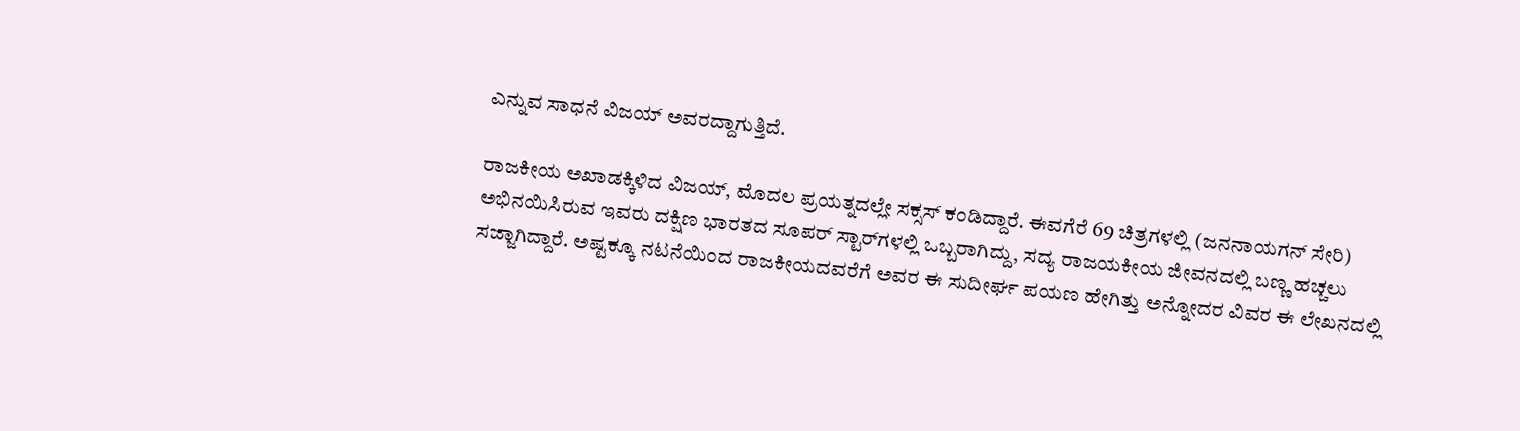ಎನ್ನುವ ಸಾಧನೆ ವಿಜಯ್‌ ಅವರದ್ದಾಗುತ್ತಿದೆ.

ರಾಜಕೀಯ ಅಖಾಡಕ್ಕಿಳಿದ ವಿಜಯ್‌, ಮೊದಲ ಪ್ರಯತ್ನದಲ್ಲೇ ಸಕ್ಸಸ್‌ ಕಂಡಿದ್ದಾರೆ. ಈವಗೆರೆ 69 ಚಿತ್ರಗಳಲ್ಲಿ (ಜನನಾಯಗನ್‌ ಸೇರಿ) ಅಭಿನಯಿಸಿರುವ ಇವರು ದಕ್ಷಿಣ ಭಾರತದ ಸೂಪರ್‌ ಸ್ಟಾರ್‌ಗಳಲ್ಲಿ ಒಬ್ಬರಾಗಿದ್ದು, ಸದ್ಯ ರಾಜಯಕೀಯ ಜೀವನದಲ್ಲಿ ಬಣ್ಣ ಹಚ್ಚಲು ಸಜ್ಜಾಗಿದ್ದಾರೆ. ಅಷ್ಟಕ್ಕೂ ನಟನೆಯಿಂದ ರಾಜಕೀಯದವರೆಗೆ ಅವರ ಈ ಸುದೀರ್ಘ ಪಯಣ ಹೇಗಿತ್ತು ಅನ್ನೋದರ ವಿವರ ಈ ಲೇಖನದಲ್ಲಿ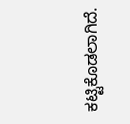ಕಟ್ಟಿಕೊಡಲಾಗಿದೆ.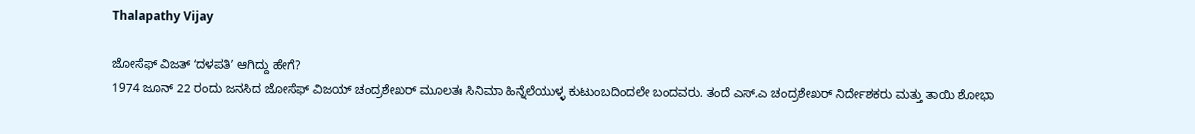Thalapathy Vijay

ಜೋಸೆಫ್‌ ವಿಜತ್‌ ʻದಳಪತಿʼ ಆಗಿದ್ದು ಹೇಗೆ?
1974 ಜೂನ್‌ 22 ರಂದು ಜನಸಿದ ಜೋಸೆಫ್ ವಿಜಯ್ ಚಂದ್ರಶೇಖರ್ ಮೂಲತಃ ಸಿನಿಮಾ ಹಿನ್ನೆಲೆಯುಳ್ಳ ಕುಟುಂಬದಿಂದಲೇ ಬಂದವರು. ತಂದೆ ಎಸ್‌.ಎ ಚಂದ್ರಶೇಖರ್‌ ನಿರ್ದೇಶಕರು ಮತ್ತು ತಾಯಿ ಶೋಭಾ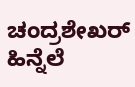ಚಂದ್ರಶೇಖರ್‌ ಹಿನ್ನೆಲೆ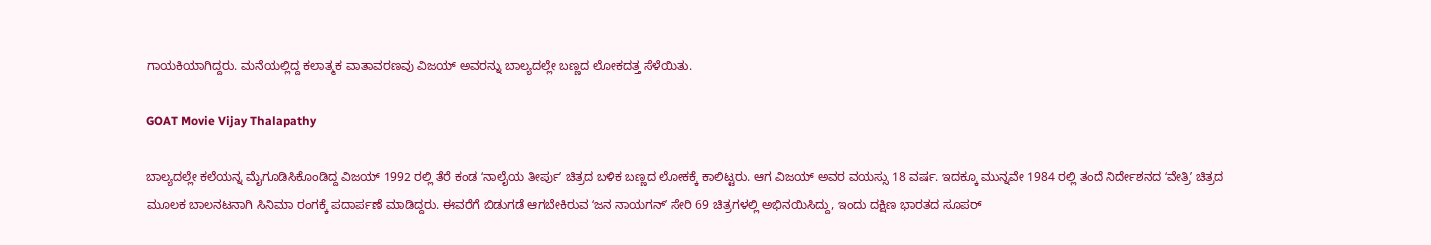ಗಾಯಕಿಯಾಗಿದ್ದರು. ಮನೆಯಲ್ಲಿದ್ದ ಕಲಾತ್ಮಕ ವಾತಾವರಣವು ವಿಜಯ್ ಅವರನ್ನು ಬಾಲ್ಯದಲ್ಲೇ ಬಣ್ಣದ ಲೋಕದತ್ತ ಸೆಳೆಯಿತು.

GOAT Movie Vijay Thalapathy

ಬಾಲ್ಯದಲ್ಲೇ ಕಲೆಯನ್ನ ಮೈಗೂಡಿಸಿಕೊಂಡಿದ್ದ ವಿಜಯ್‌ 1992 ರಲ್ಲಿ ತೆರೆ ಕಂಡ ʻನಾಲೈಯ ತೀರ್ಪುʼ ಚಿತ್ರದ ಬಳಿಕ ಬಣ್ಣದ ಲೋಕಕ್ಕೆ ಕಾಲಿಟ್ಟರು. ಆಗ ವಿಜಯ್‌ ಅವರ ವಯಸ್ಸು 18 ವರ್ಷ. ಇದಕ್ಕೂ ಮುನ್ನವೇ 1984 ರಲ್ಲಿ ತಂದೆ ನಿರ್ದೇಶನದ ʻವೇತ್ರಿʼ ಚಿತ್ರದ ಮೂಲಕ ಬಾಲನಟನಾಗಿ ಸಿನಿಮಾ ರಂಗಕ್ಕೆ ಪದಾರ್ಪಣೆ ಮಾಡಿದ್ದರು. ಈವರೆಗೆ ಬಿಡುಗಡೆ ಆಗಬೇಕಿರುವ ʻಜನ ನಾಯಗನ್‌ʼ ಸೇರಿ 69 ಚಿತ್ರಗಳಲ್ಲಿ ಅಭಿನಯಿಸಿದ್ದು, ಇಂದು ದಕ್ಷಿಣ ಭಾರತದ ಸೂಪರ್‌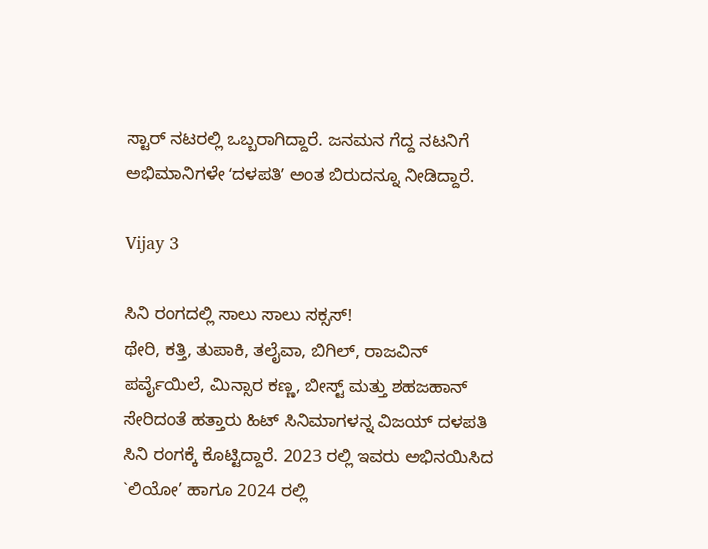ಸ್ಟಾರ್‌ ನಟರಲ್ಲಿ ಒಬ್ಬರಾಗಿದ್ದಾರೆ. ಜನಮನ ಗೆದ್ದ ನಟನಿಗೆ ಅಭಿಮಾನಿಗಳೇ ʻದಳಪತಿʼ ಅಂತ ಬಿರುದನ್ನೂ ನೀಡಿದ್ದಾರೆ.

Vijay 3

ಸಿನಿ ರಂಗದಲ್ಲಿ ಸಾಲು ಸಾಲು ಸಕ್ಸಸ್‌!
ಥೇರಿ, ಕತ್ತಿ, ತುಪಾಕಿ, ತಲೈವಾ, ಬಿಗಿಲ್‌, ರಾಜವಿನ್ ಪರ್ವೈಯಿಲೆ, ಮಿನ್ಸಾರ ಕಣ್ಣ, ಬೀಸ್ಟ್ ಮತ್ತು ಶಹಜಹಾನ್ ಸೇರಿದಂತೆ ಹತ್ತಾರು ಹಿಟ್‌ ಸಿನಿಮಾಗಳನ್ನ ವಿಜಯ್‌ ದಳಪತಿ ಸಿನಿ ರಂಗಕ್ಕೆ ಕೊಟ್ಟಿದ್ದಾರೆ. 2023 ರಲ್ಲಿ ಇವರು ಅಭಿನಯಿಸಿದ `ಲಿಯೋ’ ಹಾಗೂ 2024 ರಲ್ಲಿ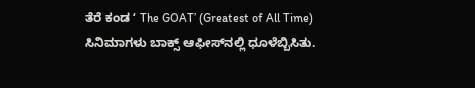ತೆರೆ ಕಂಡ ʻ The GOAT’ (Greatest of All Time) ಸಿನಿಮಾಗಳು ಬಾಕ್ಸ್‌ ಆಫೀಸ್‌ನಲ್ಲಿ ಧೂಳೆಬ್ಬಿಸಿತು.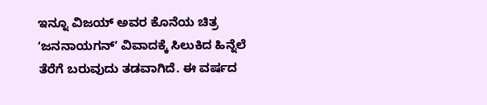ಇನ್ನೂ ವಿಜಯ್‌ ಅವರ ಕೊನೆಯ ಚಿತ್ರ ʻಜನನಾಯಗನ್‌ʼ ವಿವಾದಕ್ಕೆ ಸಿಲುಕಿದ ಹಿನ್ನೆಲೆ ತೆರೆಗೆ ಬರುವುದು ತಡವಾಗಿದೆ. ಈ ವರ್ಷದ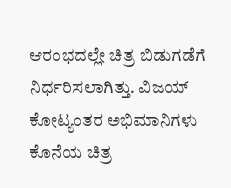ಆರಂಭದಲ್ಲೇ ಚಿತ್ರ ಬಿಡುಗಡೆಗೆ ನಿರ್ಧರಿಸಲಾಗಿತ್ತು. ವಿಜಯ್‌ ಕೋಟ್ಯಂತರ ಅಭಿಮಾನಿಗಳು ಕೊನೆಯ ಚಿತ್ರ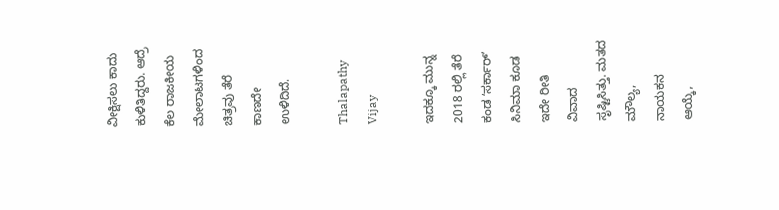ವೀಕ್ಷಿಸಲು ಕಾದು ಕುಳಿತಿದ್ದರು. ಆದ್ರೆ ಕೆಲ ರಾಜಕೀಯ ಮೇಲಾಟಗಳಿಂದ ಚಿತ್ರವು ತೆರೆ ಕಾಣದೇ ಉಳಿದಿದೆ.

Thalapathy Vijay

ಇದಕ್ಕೂ ಮುನ್ನ 2018 ರಲ್ಲಿ ತೆರೆ ಕಂಡ ʻಸರ್ಕಾರ್‌ʼ ಸಿನಿಮಾ ಕೂಡ ಇದೇ ರೀತಿ ವಿವಾದ ಸೃಷ್ಟಿಸಿತ್ತು. ಮತದ ಮೌಲ್ಯ, ನಾಯಕನ ಆಯ್ಕೆ,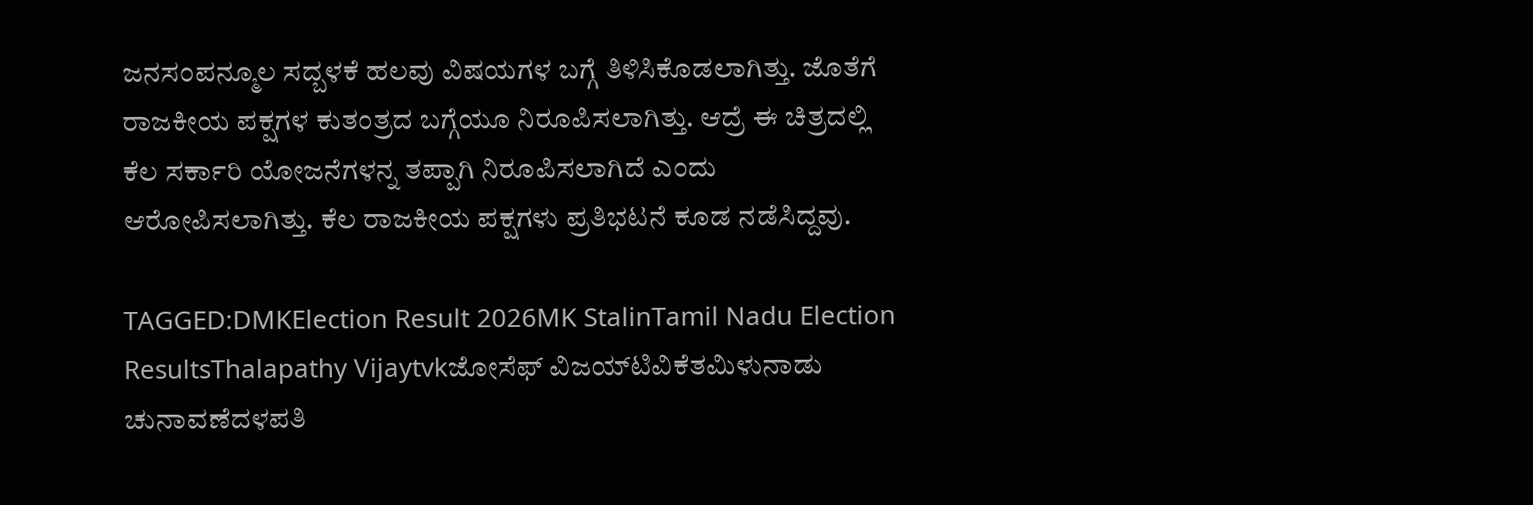ಜನಸಂಪನ್ಮೂಲ ಸದ್ಬಳಕೆ ಹಲವು ವಿಷಯಗಳ ಬಗ್ಗೆ ತಿಳಿಸಿಕೊಡಲಾಗಿತ್ತು. ಜೊತೆಗೆ ರಾಜಕೀಯ ಪಕ್ಷಗಳ ಕುತಂತ್ರದ ಬಗ್ಗೆಯೂ ನಿರೂಪಿಸಲಾಗಿತ್ತು. ಆದ್ರೆ ಈ ಚಿತ್ರದಲ್ಲಿ ಕೆಲ ಸರ್ಕಾರಿ ಯೋಜನೆಗಳನ್ನ ತಪ್ಪಾಗಿ ನಿರೂಪಿಸಲಾಗಿದೆ ಎಂದು ಆರೋಪಿಸಲಾಗಿತ್ತು. ಕೆಲ ರಾಜಕೀಯ ಪಕ್ಷಗಳು ಪ್ರತಿಭಟನೆ ಕೂಡ ನಡೆಸಿದ್ದವು.

TAGGED:DMKElection Result 2026MK StalinTamil Nadu Election ResultsThalapathy Vijaytvkಜೋಸೆಫ್‌ ವಿಜಯ್‌ಟಿವಿಕೆತಮಿಳುನಾಡು ಚುನಾವಣೆದಳಪತಿ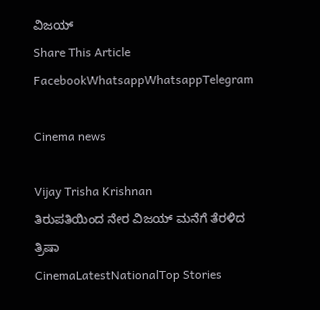ವಿಜಯ್
Share This Article
FacebookWhatsappWhatsappTelegram

Cinema news

Vijay Trisha Krishnan
ತಿರುಪತಿಯಿಂದ ನೇರ ವಿಜಯ್ ಮನೆಗೆ ತೆರಳಿದ ತ್ರಿಷಾ
CinemaLatestNationalTop Stories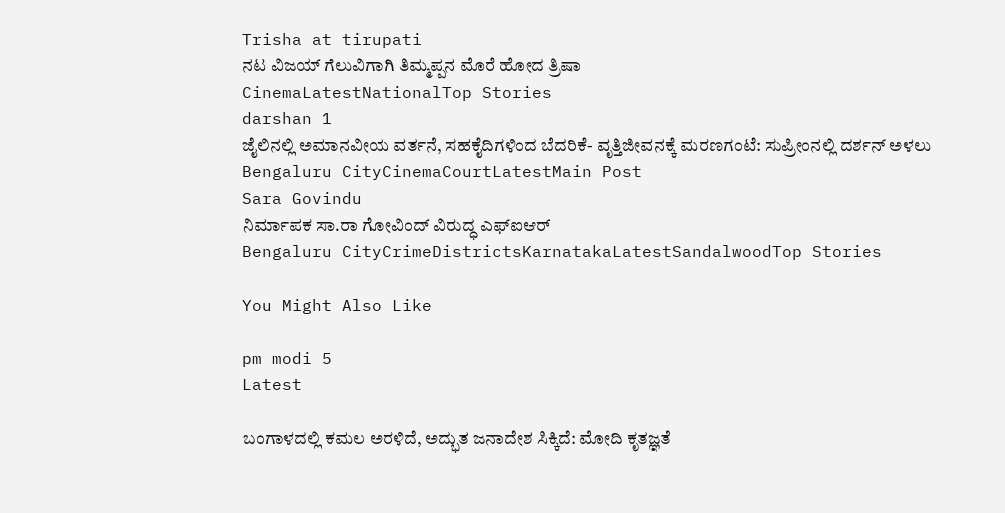Trisha at tirupati
ನಟ ವಿಜಯ್‌ ಗೆಲುವಿಗಾಗಿ ತಿಮ್ಮಪ್ಪನ ಮೊರೆ ಹೋದ ತ್ರಿಷಾ
CinemaLatestNationalTop Stories
darshan 1
ಜೈಲಿನಲ್ಲಿ ಅಮಾನವೀಯ ವರ್ತನೆ, ಸಹಕೈದಿಗಳಿಂದ ಬೆದರಿಕೆ- ವೃತ್ತಿಜೀವನಕ್ಕೆ ಮರಣಗಂಟೆ: ಸುಪ್ರೀಂನಲ್ಲಿ ದರ್ಶನ್ ಅಳಲು
Bengaluru CityCinemaCourtLatestMain Post
Sara Govindu
ನಿರ್ಮಾಪಕ ಸಾ.ರಾ ಗೋವಿಂದ್ ವಿರುದ್ಧ ಎಫ್‌ಐಆರ್‌
Bengaluru CityCrimeDistrictsKarnatakaLatestSandalwoodTop Stories

You Might Also Like

pm modi 5
Latest

ಬಂಗಾಳದಲ್ಲಿ ಕಮಲ ಅರಳಿದೆ, ಅದ್ಭುತ ಜನಾದೇಶ ಸಿಕ್ಕಿದೆ: ಮೋದಿ ಕೃತಜ್ಞತೆ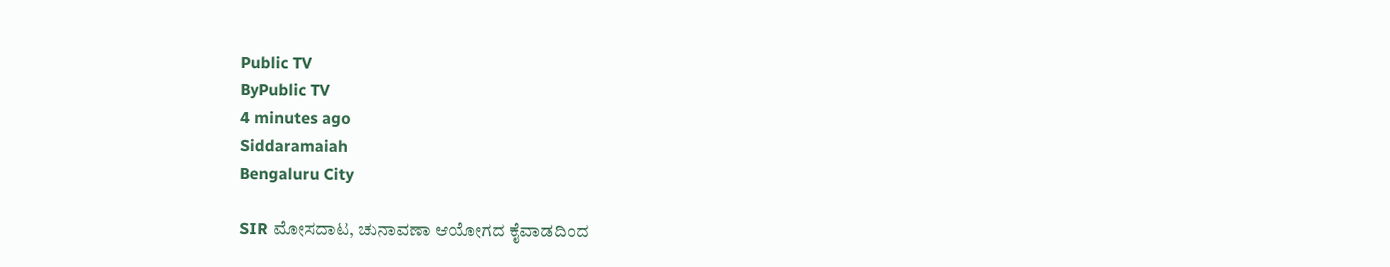Public TV
ByPublic TV
4 minutes ago
Siddaramaiah
Bengaluru City

SIR ಮೋಸದಾಟ, ಚುನಾವಣಾ ಆಯೋಗದ ಕೈವಾಡದಿಂದ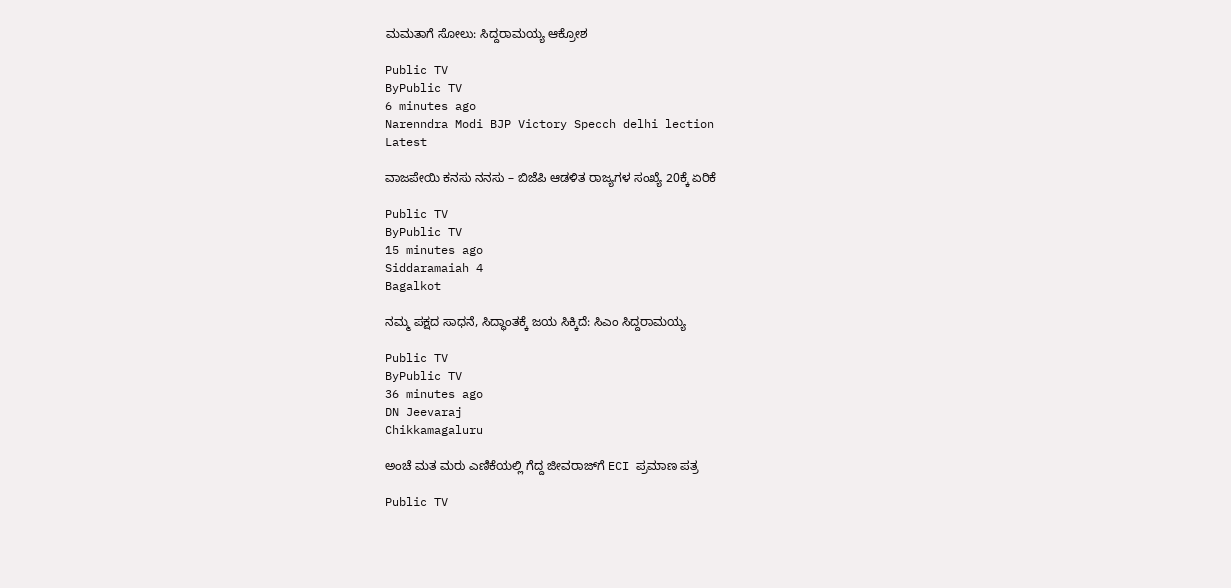ಮಮತಾಗೆ ಸೋಲು: ಸಿದ್ದರಾಮಯ್ಯ ಆಕ್ರೋಶ

Public TV
ByPublic TV
6 minutes ago
Narenndra Modi BJP Victory Specch delhi lection
Latest

ವಾಜಪೇಯಿ ಕನಸು ನನಸು – ಬಿಜೆಪಿ ಆಡಳಿತ ರಾಜ್ಯಗಳ ಸಂಖ್ಯೆ 20ಕ್ಕೆ ಏರಿಕೆ

Public TV
ByPublic TV
15 minutes ago
Siddaramaiah 4
Bagalkot

ನಮ್ಮ ಪಕ್ಷದ ಸಾಧನೆ, ಸಿದ್ಧಾಂತಕ್ಕೆ ಜಯ ಸಿಕ್ಕಿದೆ: ಸಿಎಂ ಸಿದ್ದರಾಮಯ್ಯ

Public TV
ByPublic TV
36 minutes ago
DN Jeevaraj
Chikkamagaluru

ಅಂಚೆ ಮತ ಮರು ಎಣಿಕೆಯಲ್ಲಿ ಗೆದ್ದ ಜೀವರಾಜ್‌ಗೆ ECI ಪ್ರಮಾಣ ಪತ್ರ

Public TV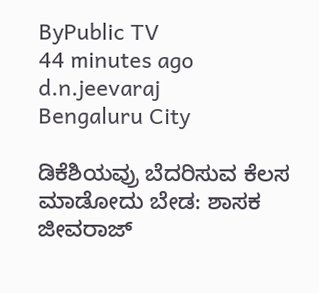ByPublic TV
44 minutes ago
d.n.jeevaraj
Bengaluru City

ಡಿಕೆಶಿಯವ್ರು ಬೆದರಿಸುವ ಕೆಲಸ ಮಾಡೋದು ಬೇಡ: ಶಾಸಕ ಜೀವರಾಜ್‌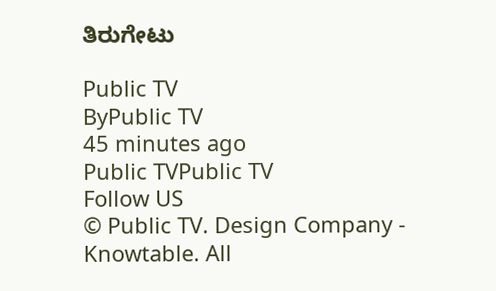ತಿರುಗೇಟು

Public TV
ByPublic TV
45 minutes ago
Public TVPublic TV
Follow US
© Public TV. Design Company - Knowtable. All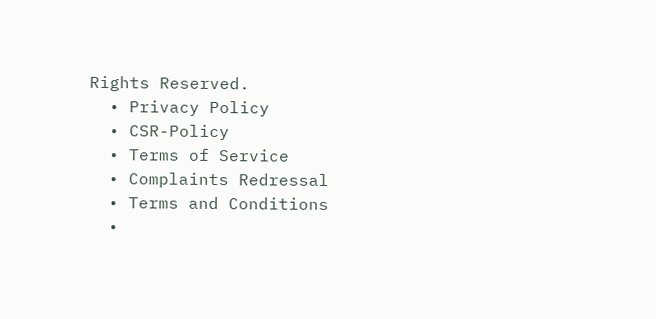Rights Reserved.
  • Privacy Policy
  • CSR-Policy
  • Terms of Service
  • Complaints Redressal
  • Terms and Conditions
  •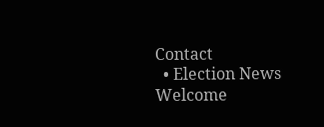Contact
  • Election News
Welcome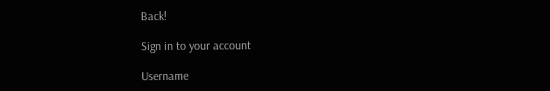Back!

Sign in to your account

Username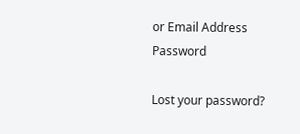or Email Address
Password

Lost your password?